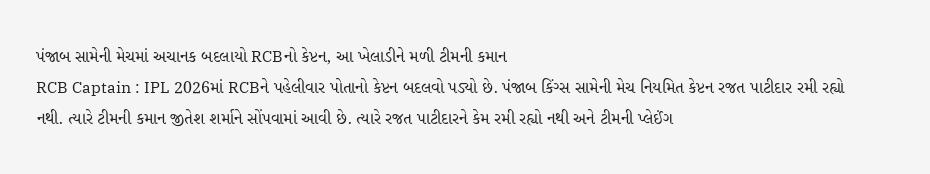પંજાબ સામેની મેચમાં અચાનક બદલાયો RCBનો કેપ્ટન, આ ખેલાડીને મળી ટીમની કમાન
RCB Captain : IPL 2026માં RCBને પહેલીવાર પોતાનો કેપ્ટન બદલવો પડ્યો છે. પંજાબ કિંગ્સ સામેની મેચ નિયમિત કેપ્ટન રજત પાટીદાર રમી રહ્યો નથી. ત્યારે ટીમની કમાન જીતેશ શર્માને સોંપવામાં આવી છે. ત્યારે રજત પાટીદારને કેમ રમી રહ્યો નથી અને ટીમની પ્લેઈંગ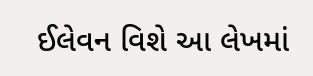ઈલેવન વિશે આ લેખમાં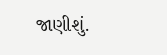જાણીશું.